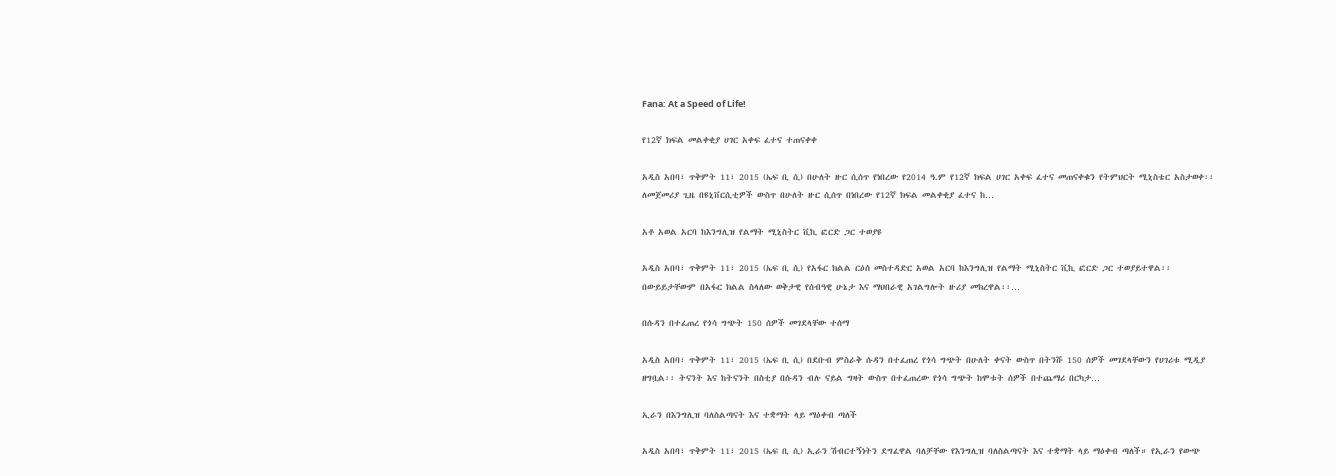Fana: At a Speed of Life!

የ12ኛ ክፍል መልቀቂያ ሀገር አቀፍ ፈተና ተጠናቀቀ

አዲስ አበባ፣ ጥቅምት 11፣ 2015 (ኤፍ ቢ ሲ) በሁለት ዙር ሲሰጥ የነበረው የ2014 ዓ.ም የ12ኛ ክፍል ሀገር አቀፍ ፈተና መጠናቀቁን የትምህርት ሚኒስቴር አስታወቀ፡፡ ለመጀመሪያ ጊዜ በዩኒቨርሲቲዎች ውስጥ በሁለት ዙር ሲሰጥ በነበረው የ12ኛ ክፍል መልቀቂያ ፈተና ከ…

አቶ አወል አርባ ከእንግሊዝ የልማት ሚኒስትር ቪኪ ፎርድ ጋር ተወያዩ

አዲስ አበባ፣ ጥቅምት 11፣ 2015 (ኤፍ ቢ ሲ) የአፋር ክልል ርዕሰ መስተዳድር አወል አርባ ከእንግሊዝ የልማት ሚኒስትር ቪኪ ፎርድ ጋር ተወያይተዋል፡፡   በውይይታቸውም በአፋር ክልል ስላለው ወቅታዊ የሰብዓዊ ሁኔታ እና ማህበራዊ አገልግሎት ዙሪያ መክረዋል፡፡…

በሱዳን በተፈጠረ የጎሳ ግጭት 150 ሰዎች መገደላቸው ተሰማ

አዲስ አበባ፣ ጥቅምት 11፣ 2015 (ኤፍ ቢ ሲ) በደቡብ ምስራቅ ሱዳን በተፈጠረ የጎሳ ግጭት በሁለት ቀናት ውስጥ በትንሹ 150 ሰዎች መገደላቸውን የሀገሪቱ ሚዲያ ዘግቧል፡፡ ትናንት እና ከትናንት በስቲያ በሱዳን ብሉ ናይል ግዛት ውስጥ በተፈጠረው የጎሳ ግጭት ከሞቱት ሰዎች በተጨማሪ በርካታ…

ኢራን በእንግሊዝ ባለስልጣናት እና ተቋማት ላይ ማዕቀብ ጣለች

አዲስ አበባ፣ ጥቅምት 11፣ 2015 (ኤፍ ቢ ሲ) ኢራን ሽብርተኝነትን ደግፈዋል ባለቻቸው የእንግሊዝ ባለስልጣናት እና ተቋማት ላይ ማዕቀብ ጣለች። የኢራን የውጭ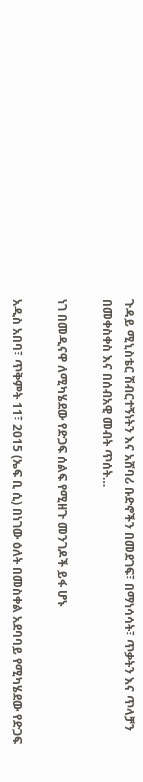ጉዳይ ሚኒስቴር ሽብርተኝነትን እና አሸባሪ ቡድኖችን በመደገፍ፣ በማነሳሳት፣ ጥቃትን እና ጥላቻን በመቀስቀስ እና በሰብአዊ መብት ጥሰት…

ነገ በመዲናዋ ለሚካሄደው የድጋፍ ሰልፍ የሚዘጉ መንገዶች ይፋ ሆኑ

አዲስ አበባ፣ ጥቅምት 11፣ 2015 (ኤፍ ቢ ሲ) በነገው ዕለት በመስቀል አደባባይ የሚካሄደው የድጋፍ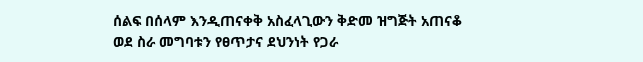ሰልፍ በሰላም እንዲጠናቀቅ አስፈላጊውን ቅድመ ዝግጅት አጠናቆ ወደ ስራ መግባቱን የፀጥታና ደህንነት የጋራ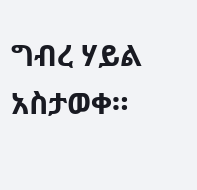ግብረ ሃይል አስታወቀ።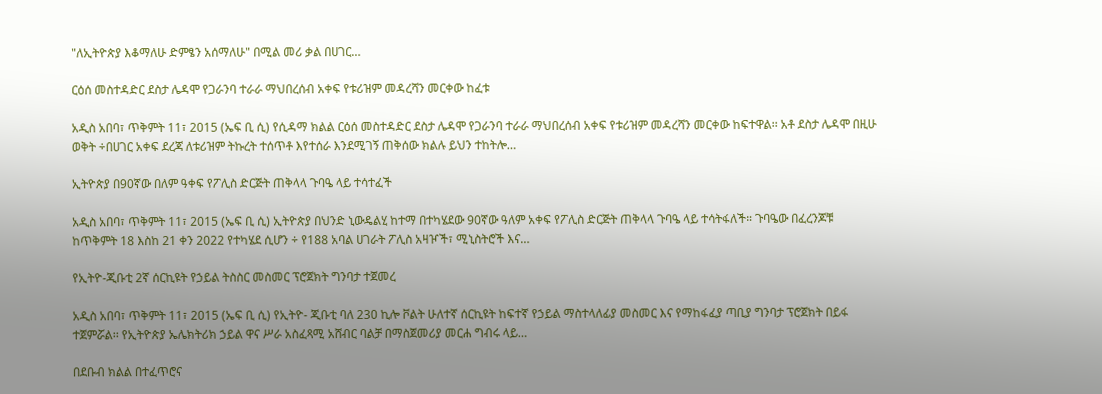"ለኢትዮጵያ እቆማለሁ ድምፄን አሰማለሁ" በሚል መሪ ቃል በሀገር…

ርዕሰ መስተዳድር ደስታ ሌዳሞ የጋራንባ ተራራ ማህበረሰብ አቀፍ የቱሪዝም መዳረሻን መርቀው ከፈቱ

አዲስ አበባ፣ ጥቅምት 11፣ 2015 (ኤፍ ቢ ሲ) የሲዳማ ክልል ርዕሰ መስተዳድር ደስታ ሌዳሞ የጋራንባ ተራራ ማህበረሰብ አቀፍ የቱሪዝም መዳረሻን መርቀው ከፍተዋል፡፡ አቶ ደስታ ሌዳሞ በዚሁ ወቅት ÷በሀገር አቀፍ ደረጃ ለቱሪዝም ትኩረት ተሰጥቶ እየተሰራ እንደሚገኝ ጠቅሰው ክልሉ ይህን ተከትሎ…

ኢትዮጵያ በ90ኛው በለም ዓቀፍ የፖሊስ ድርጅት ጠቅላላ ጉባዔ ላይ ተሳተፈች

አዲስ አበባ፣ ጥቅምት 11፣ 2015 (ኤፍ ቢ ሲ) ኢትዮጵያ በህንድ ኒውዴልሂ ከተማ በተካሄደው 90ኛው ዓለም አቀፍ የፖሊስ ድርጅት ጠቅላላ ጉባዔ ላይ ተሳትፋለች። ጉባዔው በፈረንጆቹ ከጥቅምት 18 እስከ 21 ቀን 2022 የተካሄደ ሲሆን ÷ የ188 አባል ሀገራት ፖሊስ አዛዦች፣ ሚኒስትሮች እና…

የኢትዮ-ጂቡቲ 2ኛ ሰርኪዩት የኃይል ትስስር መስመር ፕሮጀክት ግንባታ ተጀመረ

አዲስ አበባ፣ ጥቅምት 11፣ 2015 (ኤፍ ቢ ሲ) የኢትዮ- ጂቡቲ ባለ 230 ኪሎ ቮልት ሁለተኛ ሰርኪዩት ከፍተኛ የኃይል ማስተላለፊያ መስመር እና የማከፋፈያ ጣቢያ ግንባታ ፕሮጀክት በይፋ ተጀምሯል፡፡ የኢትዮጵያ ኤሌክትሪክ ኃይል ዋና ሥራ አስፈጻሚ አሸብር ባልቻ በማስጀመሪያ መርሐ ግብሩ ላይ…

በደቡብ ክልል በተፈጥሮና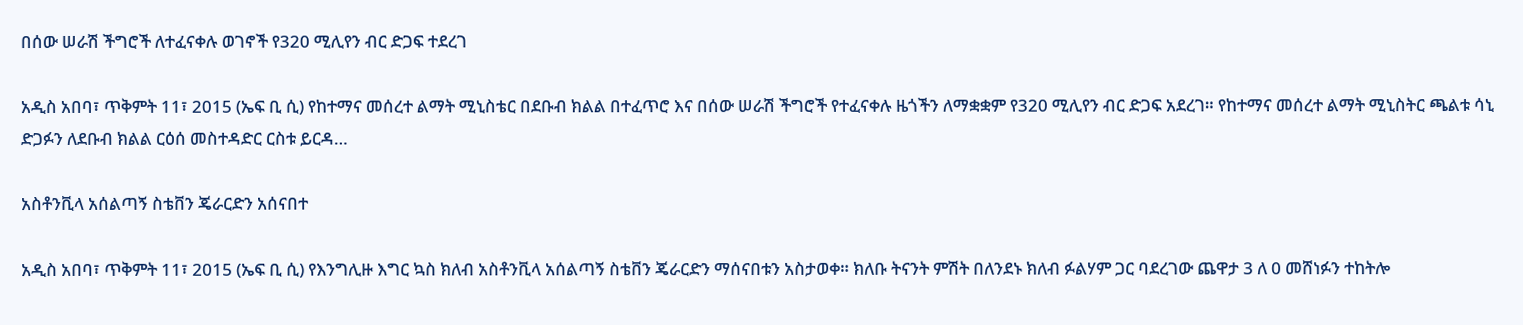በሰው ሠራሽ ችግሮች ለተፈናቀሉ ወገኖች የ320 ሚሊየን ብር ድጋፍ ተደረገ

አዲስ አበባ፣ ጥቅምት 11፣ 2015 (ኤፍ ቢ ሲ) የከተማና መሰረተ ልማት ሚኒስቴር በደቡብ ክልል በተፈጥሮ እና በሰው ሠራሽ ችግሮች የተፈናቀሉ ዜጎችን ለማቋቋም የ320 ሚሊየን ብር ድጋፍ አደረገ። የከተማና መሰረተ ልማት ሚኒስትር ጫልቱ ሳኒ ድጋፉን ለደቡብ ክልል ርዕሰ መስተዳድር ርስቱ ይርዳ…

አስቶንቪላ አሰልጣኝ ስቴቨን ጄራርድን አሰናበተ

አዲስ አበባ፣ ጥቅምት 11፣ 2015 (ኤፍ ቢ ሲ) የእንግሊዙ እግር ኳስ ክለብ አስቶንቪላ አሰልጣኝ ስቴቨን ጄራርድን ማሰናበቱን አስታወቀ። ክለቡ ትናንት ምሽት በለንደኑ ክለብ ፉልሃም ጋር ባደረገው ጨዋታ 3 ለ 0 መሸነፉን ተከትሎ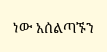ነው አሰልጣኙን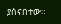ያሰናበተው።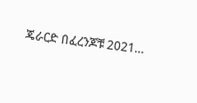ጄራርድ በፈረንጆቹ 2021…